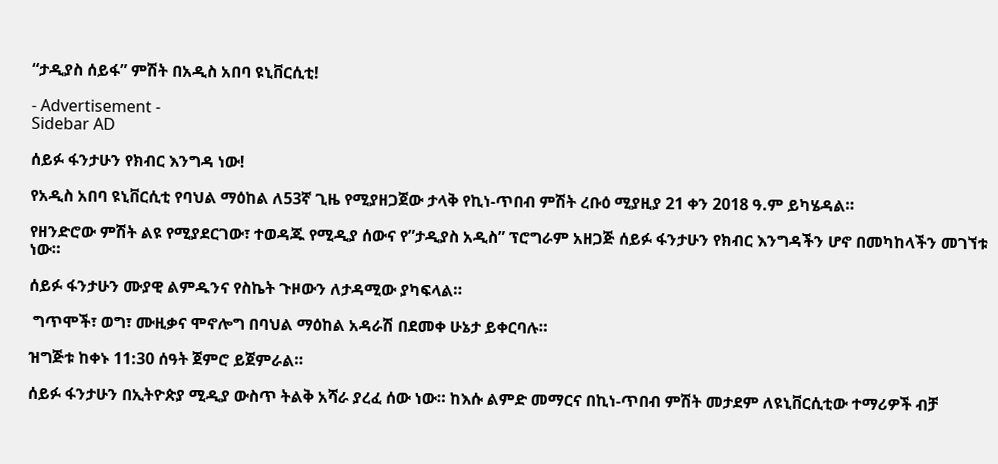“ታዲያስ ሰይፋ” ምሽት በአዲስ አበባ ዩኒቨርሲቲ!

- Advertisement -
Sidebar AD

ሰይፉ ፋንታሁን የክብር እንግዳ ነው!

የአዲስ አበባ ዩኒቨርሲቲ የባህል ማዕከል ለ53ኛ ጊዜ የሚያዘጋጀው ታላቅ የኪነ-ጥበብ ምሽት ረቡዕ ሚያዚያ 21 ቀን 2018 ዓ.ም ይካሄዳል።

የዘንድሮው ምሽት ልዩ የሚያደርገው፣ ተወዳጁ የሚዲያ ሰውና የ”ታዲያስ አዲስ” ፕሮግራም አዘጋጅ ሰይፉ ፋንታሁን የክብር እንግዳችን ሆኖ በመካከላችን መገኘቱ ነው።

ሰይፉ ፋንታሁን ሙያዊ ልምዱንና የስኬት ጉዞውን ለታዳሚው ያካፍላል።

 ግጥሞች፣ ወግ፣ ሙዚቃና ሞኖሎግ በባህል ማዕከል አዳራሽ በደመቀ ሁኔታ ይቀርባሉ።

ዝግጅቱ ከቀኑ 11:30 ሰዓት ጀምሮ ይጀምራል።

ሰይፉ ፋንታሁን በኢትዮጵያ ሚዲያ ውስጥ ትልቅ አሻራ ያረፈ ሰው ነው። ከእሱ ልምድ መማርና በኪነ-ጥበብ ምሽት መታደም ለዩኒቨርሲቲው ተማሪዎች ብቻ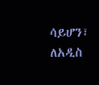ሳይሆን፣ ለአዲስ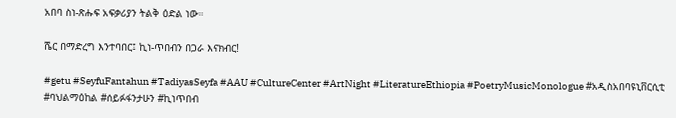አበባ ስነ-ጽሑፍ አፍቃሪያን ትልቅ ዕድል ነው።

ሼር በማድረግ እንተባበር፤ ኪነ-ጥበብን በጋራ እናክብር!

#getu #SeyfuFantahun #TadiyasSeyfa #AAU #CultureCenter #ArtNight #LiteratureEthiopia #PoetryMusicMonologue #አዲስአበባዩኒቨርሲቲ #ባህልማዕከል #ሰይፉፋንታሁን #ኪነጥበብ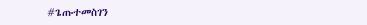#ጌጡተመስገን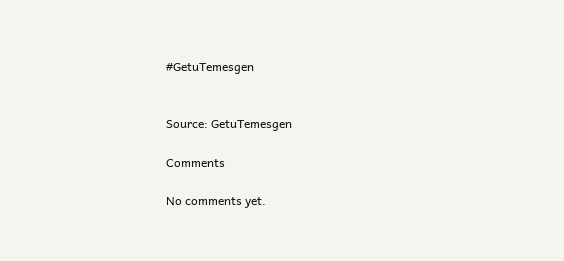#GetuTemesgen


Source: GetuTemesgen

Comments

No comments yet.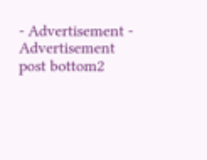- Advertisement -
Advertisement post bottom2